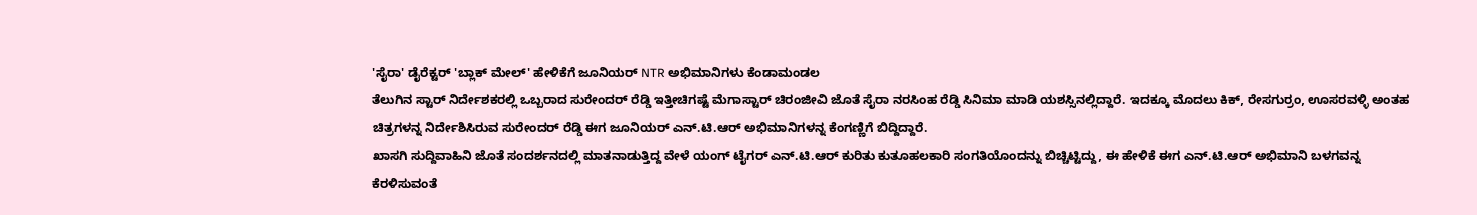'ಸೈರಾ' ಡೈರೆಕ್ಟರ್ 'ಬ್ಲಾಕ್ ಮೇಲ್' ಹೇಳಿಕೆಗೆ ಜೂನಿಯರ್ NTR ಅಭಿಮಾನಿಗಳು ಕೆಂಡಾಮಂಡಲ
ತೆಲುಗಿನ ಸ್ಟಾರ್ ನಿರ್ದೇಶಕರಲ್ಲಿ ಒಬ್ಬರಾದ ಸುರೇಂದರ್ ರೆಡ್ಡಿ ಇತ್ತೀಚಿಗಷ್ಟೆ ಮೆಗಾಸ್ಟಾರ್ ಚಿರಂಜೀವಿ ಜೊತೆ ಸೈರಾ ನರಸಿಂಹ ರೆಡ್ಡಿ ಸಿನಿಮಾ ಮಾಡಿ ಯಶಸ್ಸಿನಲ್ಲಿದ್ದಾರೆ. ಇದಕ್ಕೂ ಮೊದಲು ಕಿಕ್, ರೇಸಗುರ್ರಂ, ಊಸರವಳ್ಳಿ ಅಂತಹ ಚಿತ್ರಗಳನ್ನ ನಿರ್ದೇಶಿಸಿರುವ ಸುರೇಂದರ್ ರೆಡ್ಡಿ ಈಗ ಜೂನಿಯರ್ ಎನ್.ಟಿ.ಆರ್ ಅಭಿಮಾನಿಗಳನ್ನ ಕೆಂಗಣ್ಣಿಗೆ ಬಿದ್ದಿದ್ದಾರೆ.
ಖಾಸಗಿ ಸುದ್ದಿವಾಹಿನಿ ಜೊತೆ ಸಂದರ್ಶನದಲ್ಲಿ ಮಾತನಾಡುತ್ತಿದ್ದ ವೇಳೆ ಯಂಗ್ ಟೈಗರ್ ಎನ್.ಟಿ.ಆರ್ ಕುರಿತು ಕುತೂಹಲಕಾರಿ ಸಂಗತಿಯೊಂದನ್ನು ಬಿಚ್ಚಿಟ್ಟಿದ್ದು, ಈ ಹೇಳಿಕೆ ಈಗ ಎನ್.ಟಿ.ಆರ್ ಅಭಿಮಾನಿ ಬಳಗವನ್ನ ಕೆರಳಿಸುವಂತೆ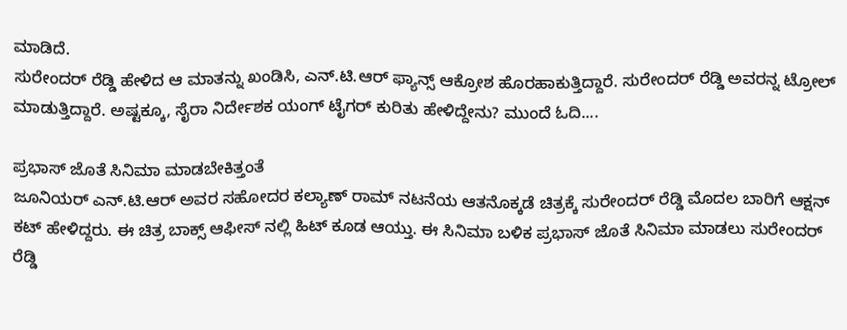ಮಾಡಿದೆ.
ಸುರೇಂದರ್ ರೆಡ್ಡಿ ಹೇಳಿದ ಆ ಮಾತನ್ನು ಖಂಡಿಸಿ, ಎನ್.ಟಿ.ಆರ್ ಫ್ಯಾನ್ಸ್ ಆಕ್ರೋಶ ಹೊರಹಾಕುತ್ತಿದ್ದಾರೆ. ಸುರೇಂದರ್ ರೆಡ್ಡಿ ಅವರನ್ನ ಟ್ರೋಲ್ ಮಾಡುತ್ತಿದ್ದಾರೆ. ಅಷ್ಟಕ್ಕೂ, ಸೈರಾ ನಿರ್ದೇಶಕ ಯಂಗ್ ಟೈಗರ್ ಕುರಿತು ಹೇಳಿದ್ದೇನು? ಮುಂದೆ ಓದಿ....

ಪ್ರಭಾಸ್ ಜೊತೆ ಸಿನಿಮಾ ಮಾಡಬೇಕಿತ್ತಂತೆ
ಜೂನಿಯರ್ ಎನ್.ಟಿ.ಆರ್ ಅವರ ಸಹೋದರ ಕಲ್ಯಾಣ್ ರಾಮ್ ನಟನೆಯ ಆತನೊಕ್ಕಡೆ ಚಿತ್ರಕ್ಕೆ ಸುರೇಂದರ್ ರೆಡ್ಡಿ ಮೊದಲ ಬಾರಿಗೆ ಆಕ್ಷನ್ ಕಟ್ ಹೇಳಿದ್ದರು. ಈ ಚಿತ್ರ ಬಾಕ್ಸ್ ಆಫೀಸ್ ನಲ್ಲಿ ಹಿಟ್ ಕೂಡ ಆಯ್ತು. ಈ ಸಿನಿಮಾ ಬಳಿಕ ಪ್ರಭಾಸ್ ಜೊತೆ ಸಿನಿಮಾ ಮಾಡಲು ಸುರೇಂದರ್ ರೆಡ್ಡಿ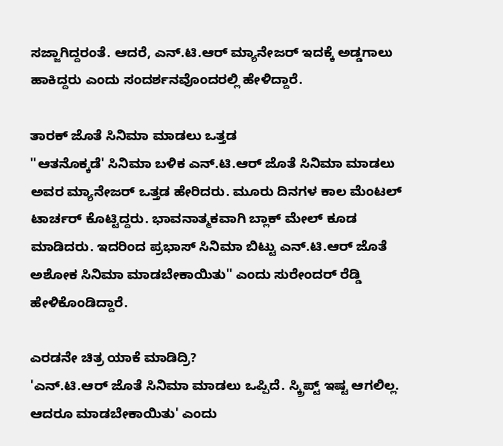ಸಜ್ಜಾಗಿದ್ದರಂತೆ. ಆದರೆ, ಎನ್.ಟಿ.ಆರ್ ಮ್ಯಾನೇಜರ್ ಇದಕ್ಕೆ ಅಡ್ಡಗಾಲು ಹಾಕಿದ್ದರು ಎಂದು ಸಂದರ್ಶನವೊಂದರಲ್ಲಿ ಹೇಳಿದ್ದಾರೆ.

ತಾರಕ್ ಜೊತೆ ಸಿನಿಮಾ ಮಾಡಲು ಒತ್ತಡ
''ಆತನೊಕ್ಕಡೆ' ಸಿನಿಮಾ ಬಳಿಕ ಎನ್.ಟಿ.ಆರ್ ಜೊತೆ ಸಿನಿಮಾ ಮಾಡಲು ಅವರ ಮ್ಯಾನೇಜರ್ ಒತ್ತಡ ಹೇರಿದರು. ಮೂರು ದಿನಗಳ ಕಾಲ ಮೆಂಟಲ್ ಟಾರ್ಚರ್ ಕೊಟ್ಟಿದ್ದರು. ಭಾವನಾತ್ಮಕವಾಗಿ ಬ್ಲಾಕ್ ಮೇಲ್ ಕೂಡ ಮಾಡಿದರು. ಇದರಿಂದ ಪ್ರಭಾಸ್ ಸಿನಿಮಾ ಬಿಟ್ಟು ಎನ್.ಟಿ.ಆರ್ ಜೊತೆ ಅಶೋಕ ಸಿನಿಮಾ ಮಾಡಬೇಕಾಯಿತು'' ಎಂದು ಸುರೇಂದರ್ ರೆಡ್ಡಿ ಹೇಳಿಕೊಂಡಿದ್ದಾರೆ.

ಎರಡನೇ ಚಿತ್ರ ಯಾಕೆ ಮಾಡಿದ್ರಿ?
'ಎನ್.ಟಿ.ಆರ್ ಜೊತೆ ಸಿನಿಮಾ ಮಾಡಲು ಒಪ್ಪಿದೆ. ಸ್ಕ್ರಿಪ್ಟ್ ಇಷ್ಟ ಆಗಲಿಲ್ಲ. ಆದರೂ ಮಾಡಬೇಕಾಯಿತು' ಎಂದು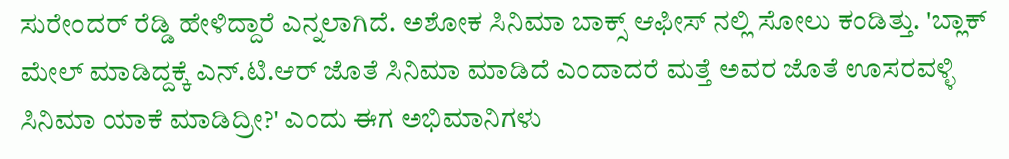ಸುರೇಂದರ್ ರೆಡ್ಡಿ ಹೇಳಿದ್ದಾರೆ ಎನ್ನಲಾಗಿದೆ. ಅಶೋಕ ಸಿನಿಮಾ ಬಾಕ್ಸ್ ಆಫೀಸ್ ನಲ್ಲಿ ಸೋಲು ಕಂಡಿತ್ತು. 'ಬ್ಲಾಕ್ ಮೇಲ್ ಮಾಡಿದ್ದಕ್ಕೆ ಎನ್.ಟಿ.ಆರ್ ಜೊತೆ ಸಿನಿಮಾ ಮಾಡಿದೆ ಎಂದಾದರೆ ಮತ್ತೆ ಅವರ ಜೊತೆ ಊಸರವಳ್ಳಿ ಸಿನಿಮಾ ಯಾಕೆ ಮಾಡಿದ್ರೀ?' ಎಂದು ಈಗ ಅಭಿಮಾನಿಗಳು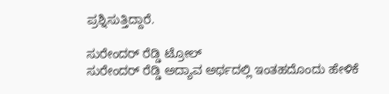ಪ್ರಶ್ನಿಸುತ್ತಿದ್ದಾರೆ.

ಸುರೇಂದರ್ ರೆಡ್ಡಿ ಟ್ರೋಲ್
ಸುರೇಂದರ್ ರೆಡ್ಡಿ ಅದ್ಯಾವ ಅರ್ಥದಲ್ಲಿ ಇಂತಹದೊಂದು ಹೇಳಿಕೆ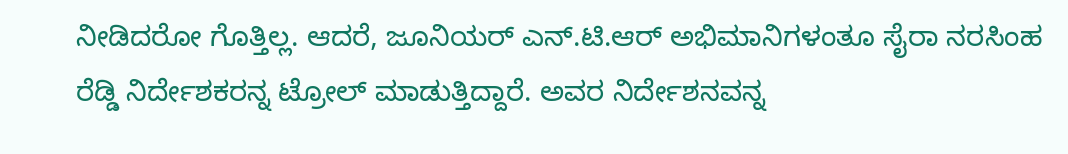ನೀಡಿದರೋ ಗೊತ್ತಿಲ್ಲ. ಆದರೆ, ಜೂನಿಯರ್ ಎನ್.ಟಿ.ಆರ್ ಅಭಿಮಾನಿಗಳಂತೂ ಸೈರಾ ನರಸಿಂಹ ರೆಡ್ಡಿ ನಿರ್ದೇಶಕರನ್ನ ಟ್ರೋಲ್ ಮಾಡುತ್ತಿದ್ದಾರೆ. ಅವರ ನಿರ್ದೇಶನವನ್ನ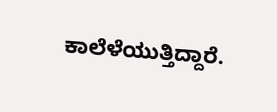ಕಾಲೆಳೆಯುತ್ತಿದ್ದಾರೆ.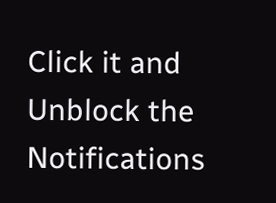Click it and Unblock the Notifications